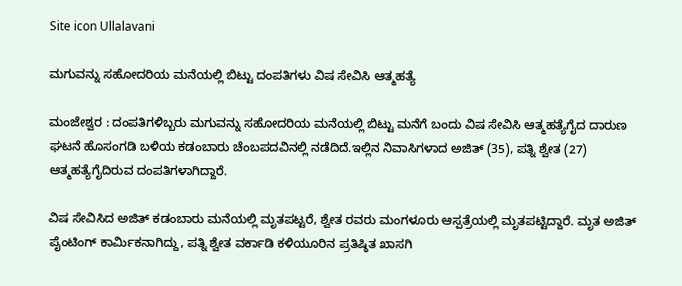Site icon Ullalavani

ಮಗುವನ್ನು ಸಹೋದರಿಯ ಮನೆಯಲ್ಲಿ ಬಿಟ್ಟು ದಂಪತಿಗಳು ವಿಷ ಸೇವಿಸಿ ಆತ್ಮಹತ್ಯೆ

ಮಂಜೇಶ್ವರ : ದಂಪತಿಗಳಿಬ್ಬರು ಮಗುವನ್ನು ಸಹೋದರಿಯ ಮನೆಯಲ್ಲಿ ಬಿಟ್ಟು ಮನೆಗೆ ಬಂದು ವಿಷ ಸೇವಿಸಿ ಆತ್ಮಹತ್ಯೆಗೈದ ದಾರುಣ ಘಟನೆ ಹೊಸಂಗಡಿ ಬಳಿಯ ಕಡಂಬಾರು ಚೆಂಬಪದವಿನಲ್ಲಿ ನಡೆದಿದೆ.ಇಲ್ಲಿನ ನಿವಾಸಿಗಳಾದ ಅಜಿತ್ (35), ಪತ್ನಿ ಶ್ವೇತ (27) ಆತ್ಮಹತ್ಯೆಗೈದಿರುವ ದಂಪತಿಗಳಾಗಿದ್ದಾರೆ.

ವಿಷ ಸೇವಿಸಿದ ಅಜಿತ್ ಕಡಂಬಾರು ಮನೆಯಲ್ಲಿ ಮೃತಪಟ್ಟರೆ, ಶ್ವೇತ ರವರು ಮಂಗಳೂರು ಆಸ್ಪತ್ರೆಯಲ್ಲಿ ಮೃತಪಟ್ಟಿದ್ದಾರೆ. ಮೃತ ಅಜಿತ್ ಪೈಂಟಿಂಗ್ ಕಾರ್ಮಿಕನಾಗಿದ್ದು, ಪತ್ನಿ ಶ್ವೇತ ವರ್ಕಾಡಿ ಕಳಿಯೂರಿನ ಪ್ರತಿಷ್ಠಿತ ಖಾಸಗಿ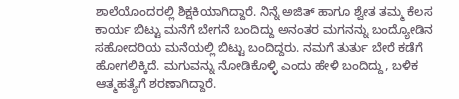ಶಾಲೆಯೊಂದರಲ್ಲಿ ಶಿಕ್ಷಕಿಯಾಗಿದ್ದಾರೆ. ನಿನ್ನೆ ಅಜಿತ್ ಹಾಗೂ ಶ್ವೇತ ತಮ್ಮ ಕೆಲಸ ಕಾರ್ಯ ಬಿಟ್ಟು ಮನೆಗೆ ಬೇಗನೆ ಬಂದಿದ್ದು ಅನಂತರ ಮಗನನ್ನು ಬಂದ್ಯೋಡಿನ ಸಹೋದರಿಯ ಮನೆಯಲ್ಲಿ ಬಿಟ್ಟು ಬಂದಿದ್ದರು. ನಮಗೆ ತುರ್ತು ಬೇರೆ ಕಡೆಗೆ ಹೋಗಲಿಕ್ಕಿದೆ. ಮಗುವನ್ನು ನೋಡಿಕೊಳ್ಳಿ ಎಂದು ಹೇಳಿ ಬಂದಿದ್ದು, ಬಳಿಕ ಆತ್ಮಹತ್ಯೆಗೆ ಶರಣಾಗಿದ್ದಾರೆ.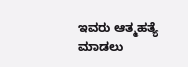ಇವರು ಆತ್ಮಹತ್ಯೆ ಮಾಡಲು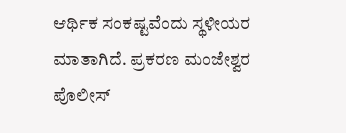ಆರ್ಥಿಕ ಸಂಕಷ್ಟವೆಂದು ಸ್ಥಳೀಯರ ಮಾತಾಗಿದೆ. ಪ್ರಕರಣ ಮಂಜೇಶ್ವರ ಪೊಲೀಸ್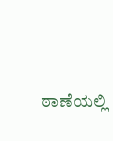ಠಾಣೆಯಲ್ಲಿ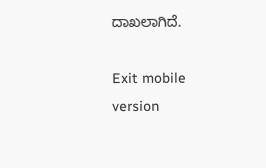ದಾಖಲಾಗಿದೆ.

Exit mobile version